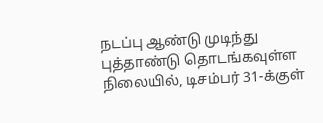நடப்பு ஆண்டு முடிந்து புத்தாண்டு தொடங்கவுள்ள நிலையில், டிசம்பர் 31-க்குள்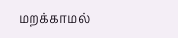மறக்காமல்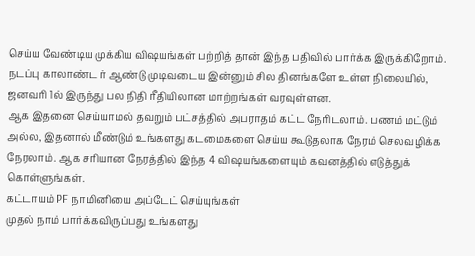செய்ய வேண்டிய முக்கிய விஷயங்கள் பற்றித் தான் இந்த பதிவில் பார்க்க இருக்கிறோம்.
நடப்பு காலாண்ட ர் ஆண்டு முடிவடைய இன்னும் சில தினங்களே உள்ள நிலையில், ஜனவரி 1ல் இருந்து பல நிதி ரீதியிலான மாற்றங்கள் வரவுள்ளன.
ஆக இதனை செய்யாமல் தவறும் பட்சத்தில் அபராதம் கட்ட நேரிடலாம். பணம் மட்டும் அல்ல, இதனால் மீண்டும் உங்களது கடமைகளை செய்ய கூடுதலாக நேரம் செலவழிக்க நேரலாம். ஆக சரியான நேரத்தில் இந்த 4 விஷயங்களையும் கவனத்தில் எடுத்துக் கொள்ளுங்கள்.
கட்டாயம் PF நாமினியை அப்டேட் செய்யுங்கள்
முதல் நாம் பார்க்கவிருப்பது உங்களது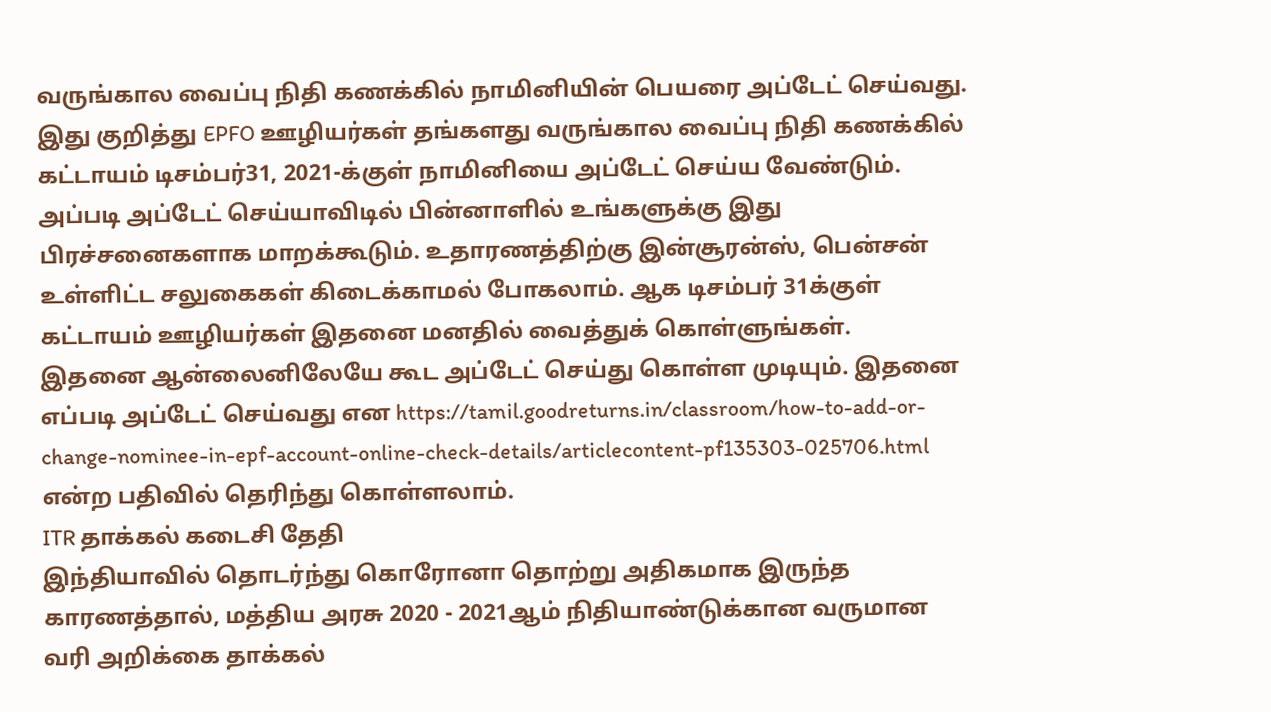வருங்கால வைப்பு நிதி கணக்கில் நாமினியின் பெயரை அப்டேட் செய்வது. இது குறித்து EPFO ஊழியர்கள் தங்களது வருங்கால வைப்பு நிதி கணக்கில் கட்டாயம் டிசம்பர்31, 2021-க்குள் நாமினியை அப்டேட் செய்ய வேண்டும். அப்படி அப்டேட் செய்யாவிடில் பின்னாளில் உங்களுக்கு இது பிரச்சனைகளாக மாறக்கூடும். உதாரணத்திற்கு இன்சூரன்ஸ், பென்சன் உள்ளிட்ட சலுகைகள் கிடைக்காமல் போகலாம். ஆக டிசம்பர் 31க்குள் கட்டாயம் ஊழியர்கள் இதனை மனதில் வைத்துக் கொள்ளுங்கள்.
இதனை ஆன்லைனிலேயே கூட அப்டேட் செய்து கொள்ள முடியும். இதனை எப்படி அப்டேட் செய்வது என https://tamil.goodreturns.in/classroom/how-to-add-or-change-nominee-in-epf-account-online-check-details/articlecontent-pf135303-025706.html என்ற பதிவில் தெரிந்து கொள்ளலாம்.
ITR தாக்கல் கடைசி தேதி
இந்தியாவில் தொடர்ந்து கொரோனா தொற்று அதிகமாக இருந்த காரணத்தால், மத்திய அரசு 2020 - 2021ஆம் நிதியாண்டுக்கான வருமான வரி அறிக்கை தாக்கல்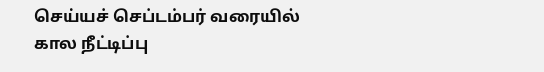செய்யச் செப்டம்பர் வரையில் கால நீட்டிப்பு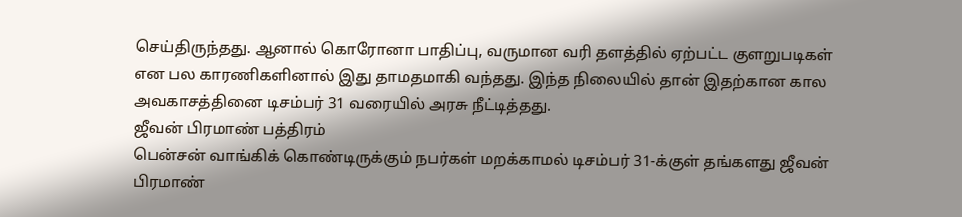செய்திருந்தது. ஆனால் கொரோனா பாதிப்பு, வருமான வரி தளத்தில் ஏற்பட்ட குளறுபடிகள் என பல காரணிகளினால் இது தாமதமாகி வந்தது. இந்த நிலையில் தான் இதற்கான கால அவகாசத்தினை டிசம்பர் 31 வரையில் அரசு நீட்டித்தது.
ஜீவன் பிரமாண் பத்திரம்
பென்சன் வாங்கிக் கொண்டிருக்கும் நபர்கள் மறக்காமல் டிசம்பர் 31-க்குள் தங்களது ஜீவன் பிரமாண்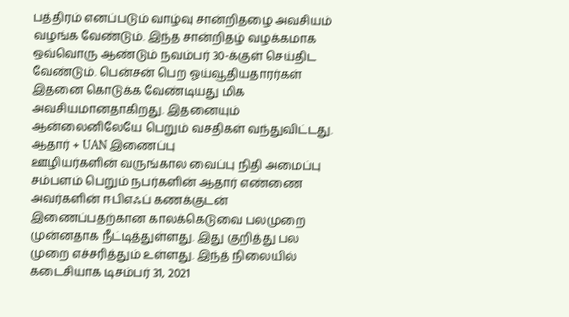பத்திரம் எனப்படும் வாழ்வு சான்றிதழை அவசியம் வழங்க வேண்டும். இந்த சான்றிதழ் வழக்கமாக ஒவ்வொரு ஆண்டும் நவம்பர் 30-க்குள் செய்திட வேண்டும். பென்சன் பெற ஓய்வூதியதாரர்கள் இதனை கொடுக்க வேண்டியது மிக அவசியமானதாகிறது. இதனையும் ஆன்லைனிலேயே பெறும் வசதிகள் வந்துவிட்டது.
ஆதார் + UAN இணைப்பு
ஊழியர்களின் வருங்கால வைப்பு நிதி அமைப்பு சம்பளம் பெறும் நபர்களின் ஆதார் எண்ணை அவர்களின் ஈபிஎஃப் கணக்குடன் இணைப்பதற்கான காலக்கெடுவை பலமுறை முன்னதாக நீட்டித்துள்ளது. இது குறித்து பல முறை எச்சரித்தும் உள்ளது. இந்த் நிலையில் கடைசியாக டிசம்பர் 31, 2021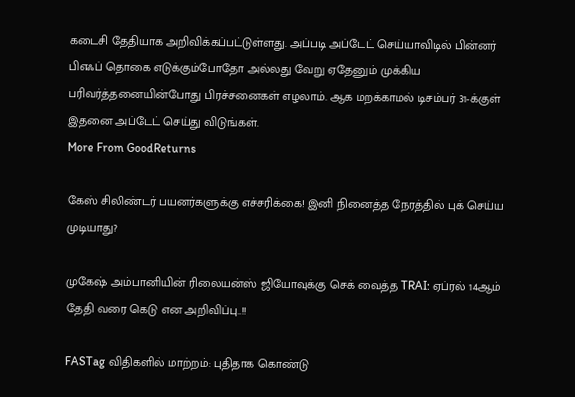கடைசி தேதியாக அறிவிக்கப்பட்டுள்ளது. அப்படி அப்டேட் செய்யாவிடில் பின்னர் பிஎஃப் தொகை எடுக்கும்போதோ அல்லது வேறு ஏதேனும் முக்கிய பரிவர்த்தனையின்போது பிரச்சனைகள் எழலாம். ஆக மறக்காமல் டிசம்பர் 31-க்குள் இதனை அப்டேட் செய்து விடுங்கள்.
More From GoodReturns

கேஸ் சிலிண்டர் பயனர்களுக்கு எச்சரிக்கை! இனி நினைத்த நேரத்தில் புக் செய்ய முடியாது?

முகேஷ் அம்பானியின் ரிலையன்ஸ் ஜியோவுக்கு செக் வைத்த TRAI: ஏப்ரல் 14ஆம் தேதி வரை கெடு என அறிவிப்பு..!!

FASTag விதிகளில் மாற்றம்: புதிதாக கொண்டு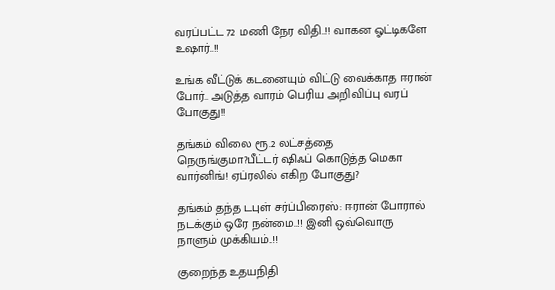வரப்பட்ட 72 மணி நேர விதி..!! வாகன ஓட்டிகளே உஷார்..!!

உங்க வீட்டுக் கடனையும் விட்டு வைக்காத ஈரான் போர்.. அடுத்த வாரம் பெரிய அறிவிப்பு வரப் போகுது!!

தங்கம் விலை ரூ.2 லட்சத்தை நெருங்குமா?பீட்டர் ஷிஃப் கொடுத்த மெகா வார்னிங்! ஏப்ரலில் எகிற போகுது?

தங்கம் தந்த டபுள் சர்ப்பிரைஸ்: ஈரான் போரால் நடக்கும் ஒரே நன்மை..!! இனி ஒவ்வொரு நாளும் முக்கியம்..!!

குறைந்த உதயநிதி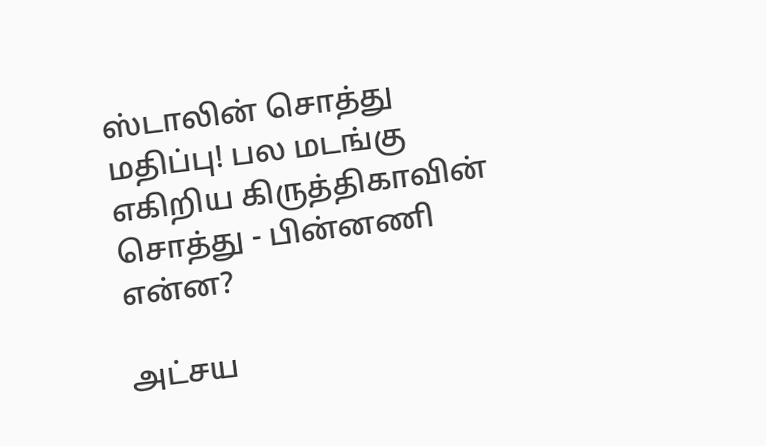ஸ்டாலின் சொத்து மதிப்பு! பல மடங்கு எகிறிய கிருத்திகாவின் சொத்து - பின்னணி என்ன?

அட்சய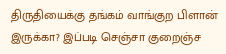திருதியைக்கு தங்கம் வாங்குற பிளான் இருக்கா? இப்படி செஞ்சா குறைஞ்ச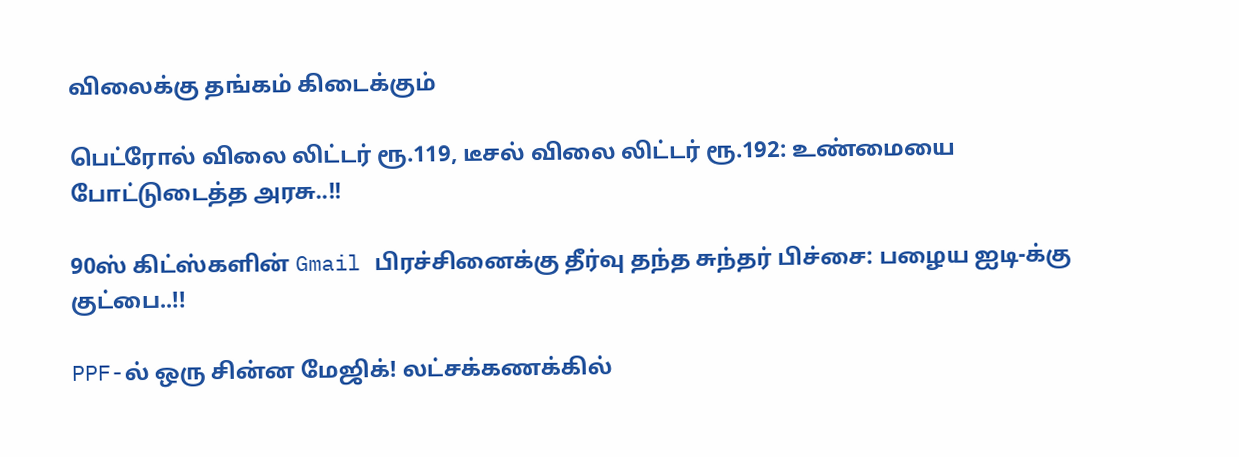விலைக்கு தங்கம் கிடைக்கும்

பெட்ரோல் விலை லிட்டர் ரூ.119, டீசல் விலை லிட்டர் ரூ.192: உண்மையை போட்டுடைத்த அரசு..!!

90ஸ் கிட்ஸ்களின் Gmail பிரச்சினைக்கு தீர்வு தந்த சுந்தர் பிச்சை: பழைய ஐடி-க்கு குட்பை..!!

PPF-ல் ஒரு சின்ன மேஜிக்! லட்சக்கணக்கில்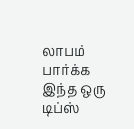லாபம் பார்க்க இந்த ஒரு டிப்ஸ்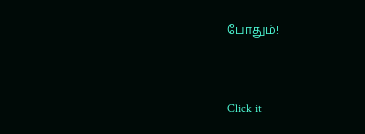போதும்!



Click it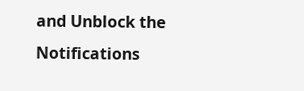and Unblock the Notifications